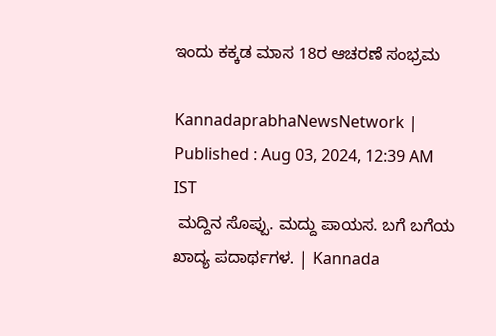ಇಂದು ಕಕ್ಕಡ ಮಾಸ 18ರ ಆಚರಣೆ ಸಂಭ್ರಮ

KannadaprabhaNewsNetwork |
Published : Aug 03, 2024, 12:39 AM IST
 ಮದ್ದಿನ ಸೊಪ್ಪು. ಮದ್ದು ಪಾಯಸ. ಬಗೆ ಬಗೆಯ ಖಾದ್ಯ ಪದಾರ್ಥಗಳ. | Kannada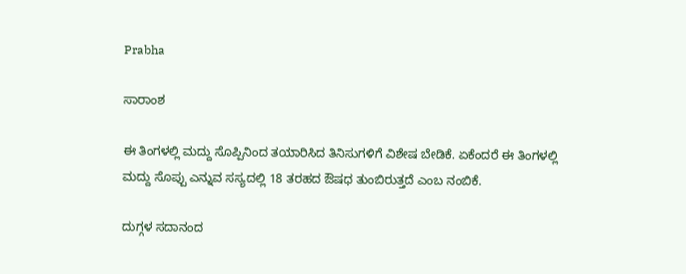Prabha

ಸಾರಾಂಶ

ಈ ತಿಂಗಳಲ್ಲಿ ಮದ್ದು ಸೊಪ್ಪಿನಿಂದ ತಯಾರಿಸಿದ ತಿನಿಸುಗಳಿಗೆ ವಿಶೇಷ ಬೇಡಿಕೆ. ಏಕೆಂದರೆ ಈ ತಿಂಗಳಲ್ಲಿ ಮದ್ದು ಸೊಪ್ಪು ಎನ್ನುವ ಸಸ್ಯದಲ್ಲಿ 18 ತರಹದ ಔಷಧ ತುಂಬಿರುತ್ತದೆ ಎಂಬ ನಂಬಿಕೆ.

ದುಗ್ಗಳ ಸದಾನಂದ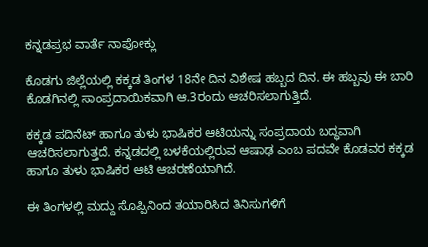ಕನ್ನಡಪ್ರಭ ವಾರ್ತೆ ನಾಪೋಕ್ಲು

ಕೊಡಗು ಜಿಲ್ಲೆಯಲ್ಲಿ ಕಕ್ಕಡ ತಿಂಗಳ 18ನೇ ದಿನ ವಿಶೇಷ ಹಬ್ಬದ ದಿನ. ಈ ಹಬ್ಬವು ಈ ಬಾರಿ ಕೊಡಗಿನಲ್ಲಿ ಸಾಂಪ್ರದಾಯಿಕವಾಗಿ ಆ.3ರಂದು ಆಚರಿಸಲಾಗುತ್ತಿದೆ.

ಕಕ್ಕಡ ಪದಿನೆಟ್ ಹಾಗೂ ತುಳು ಭಾಷಿಕರ ಆಟಿಯನ್ನು ಸಂಪ್ರದಾಯ ಬದ್ಧವಾಗಿ ಆಚರಿಸಲಾಗುತ್ತದೆ. ಕನ್ನಡದಲ್ಲಿ ಬಳಕೆಯಲ್ಲಿರುವ ಆಷಾಢ ಎಂಬ ಪದವೇ ಕೊಡವರ ಕಕ್ಕಡ ಹಾಗೂ ತುಳು ಭಾಷಿಕರ ಆಟಿ ಆಚರಣೆಯಾಗಿದೆ.

ಈ ತಿಂಗಳಲ್ಲಿ ಮದ್ದು ಸೊಪ್ಪಿನಿಂದ ತಯಾರಿಸಿದ ತಿನಿಸುಗಳಿಗೆ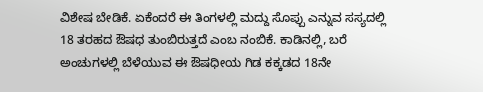ವಿಶೇಷ ಬೇಡಿಕೆ. ಏಕೆಂದರೆ ಈ ತಿಂಗಳಲ್ಲಿ ಮದ್ದು ಸೊಪ್ಪು ಎನ್ನುವ ಸಸ್ಯದಲ್ಲಿ 18 ತರಹದ ಔಷಧ ತುಂಬಿರುತ್ತದೆ ಎಂಬ ನಂಬಿಕೆ. ಕಾಡಿನಲ್ಲಿ, ಬರೆ ಅಂಚುಗಳಲ್ಲಿ ಬೆಳೆಯುವ ಈ ಔಷಧೀಯ ಗಿಡ ಕಕ್ಕಡದ 18ನೇ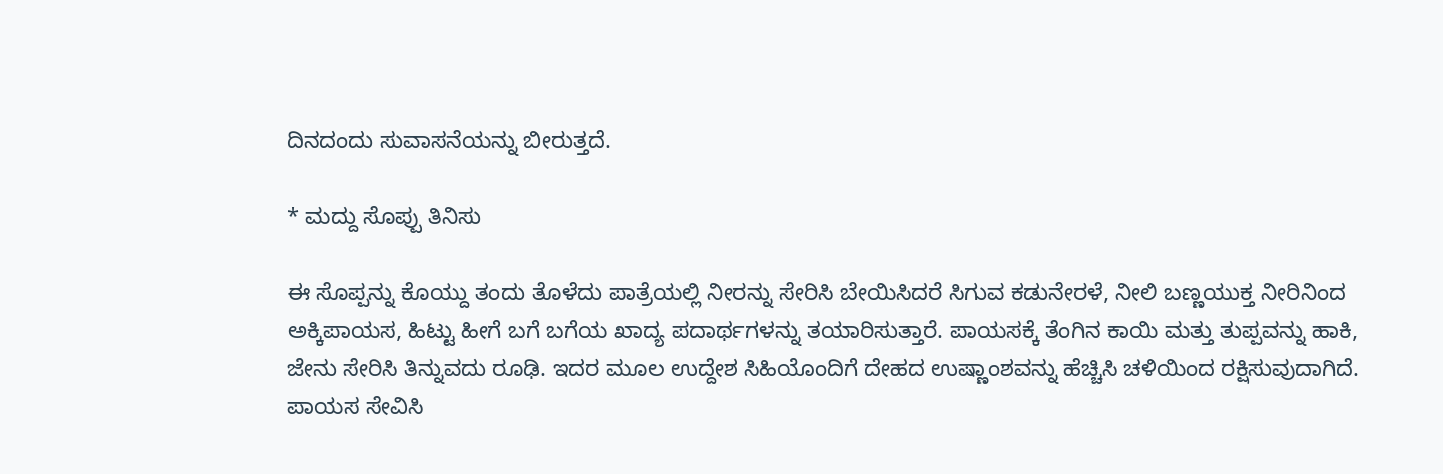ದಿನದಂದು ಸುವಾಸನೆಯನ್ನು ಬೀರುತ್ತದೆ.

* ಮದ್ದು ಸೊಪ್ಪು ತಿನಿಸು

ಈ ಸೊಪ್ಪನ್ನು ಕೊಯ್ದು ತಂದು ತೊಳೆದು ಪಾತ್ರೆಯಲ್ಲಿ ನೀರನ್ನು ಸೇರಿಸಿ ಬೇಯಿಸಿದರೆ ಸಿಗುವ ಕಡುನೇರಳೆ, ನೀಲಿ ಬಣ್ಣಯುಕ್ತ ನೀರಿನಿಂದ ಅಕ್ಕಿಪಾಯಸ, ಹಿಟ್ಟು ಹೀಗೆ ಬಗೆ ಬಗೆಯ ಖಾದ್ಯ ಪದಾರ್ಥಗಳನ್ನು ತಯಾರಿಸುತ್ತಾರೆ. ಪಾಯಸಕ್ಕೆ ತೆಂಗಿನ ಕಾಯಿ ಮತ್ತು ತುಪ್ಪವನ್ನು ಹಾಕಿ, ಜೇನು ಸೇರಿಸಿ ತಿನ್ನುವದು ರೂಢಿ. ಇದರ ಮೂಲ ಉದ್ದೇಶ ಸಿಹಿಯೊಂದಿಗೆ ದೇಹದ ಉಷ್ಣಾಂಶವನ್ನು ಹೆಚ್ಚಿಸಿ ಚಳಿಯಿಂದ ರಕ್ಷಿಸುವುದಾಗಿದೆ. ಪಾಯಸ ಸೇವಿಸಿ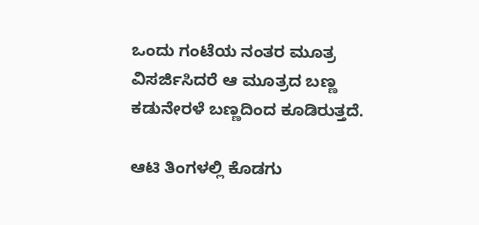ಒಂದು ಗಂಟೆಯ ನಂತರ ಮೂತ್ರ ವಿಸರ್ಜಿಸಿದರೆ ಆ ಮೂತ್ರದ ಬಣ್ಣ ಕಡುನೇರಳೆ ಬಣ್ಣದಿಂದ ಕೂಡಿರುತ್ತದೆ.

ಆಟಿ ತಿಂಗಳಲ್ಲಿ ಕೊಡಗು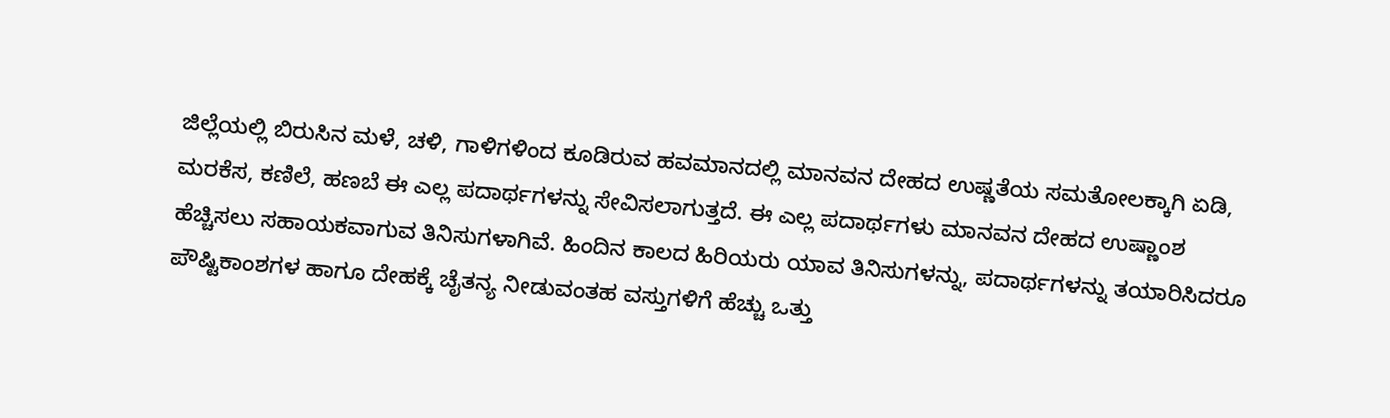ಜಿಲ್ಲೆಯಲ್ಲಿ ಬಿರುಸಿನ ಮಳೆ, ಚಳಿ, ಗಾಳಿಗಳಿಂದ ಕೂಡಿರುವ ಹವಮಾನದಲ್ಲಿ ಮಾನವನ ದೇಹದ ಉಷ್ಣತೆಯ ಸಮತೋಲಕ್ಕಾಗಿ ಏಡಿ, ಮರಕೆಸ, ಕಣಿಲೆ, ಹಣಬೆ ಈ ಎಲ್ಲ ಪದಾರ್ಥಗಳನ್ನು ಸೇವಿಸಲಾಗುತ್ತದೆ. ಈ ಎಲ್ಲ ಪದಾರ್ಥಗಳು ಮಾನವನ ದೇಹದ ಉಷ್ಣಾಂಶ ಹೆಚ್ಚಿಸಲು ಸಹಾಯಕವಾಗುವ ತಿನಿಸುಗಳಾಗಿವೆ. ಹಿಂದಿನ ಕಾಲದ ಹಿರಿಯರು ಯಾವ ತಿನಿಸುಗಳನ್ನು, ಪದಾರ್ಥಗಳನ್ನು ತಯಾರಿಸಿದರೂ ಪೌಷ್ಟಿಕಾಂಶಗಳ ಹಾಗೂ ದೇಹಕ್ಕೆ ಚೈತನ್ಯ ನೀಡುವಂತಹ ವಸ್ತುಗಳಿಗೆ ಹೆಚ್ಚು ಒತ್ತು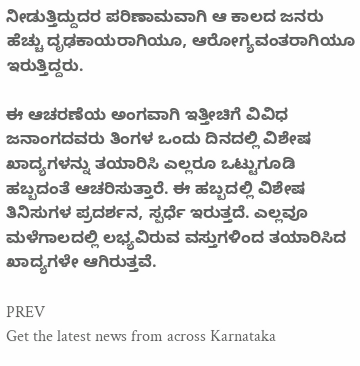ನೀಡುತ್ತಿದ್ದುದರ ಪರಿಣಾಮವಾಗಿ ಆ ಕಾಲದ ಜನರು ಹೆಚ್ಚು ದೃಢಕಾಯರಾಗಿಯೂ, ಆರೋಗ್ಯವಂತರಾಗಿಯೂ ಇರುತ್ತಿದ್ದರು.

ಈ ಆಚರಣೆಯ ಅಂಗವಾಗಿ ಇತ್ತೀಚಿಗೆ ವಿವಿಧ ಜನಾಂಗದವರು ತಿಂಗಳ ಒಂದು ದಿನದಲ್ಲಿ ವಿಶೇಷ ಖಾದ್ಯಗಳನ್ನು ತಯಾರಿಸಿ ಎಲ್ಲರೂ ಒಟ್ಟುಗೂಡಿ ಹಬ್ಬದಂತೆ ಆಚರಿಸುತ್ತಾರೆ. ಈ ಹಬ್ಬದಲ್ಲಿ ವಿಶೇಷ ತಿನಿಸುಗಳ ಪ್ರದರ್ಶನ, ಸ್ಪರ್ಧೆ ಇರುತ್ತದೆ. ಎಲ್ಲವೂ ಮಳೆಗಾಲದಲ್ಲಿ ಲಭ್ಯವಿರುವ ವಸ್ತುಗಳಿಂದ ತಯಾರಿಸಿದ ಖಾದ್ಯಗಳೇ ಆಗಿರುತ್ತವೆ.

PREV
Get the latest news from across Karnataka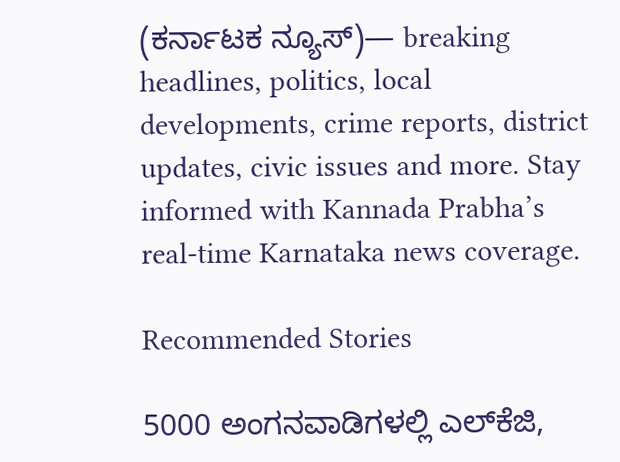(ಕರ್ನಾಟಕ ನ್ಯೂಸ್)— breaking headlines, politics, local developments, crime reports, district updates, civic issues and more. Stay informed with Kannada Prabha’s real‑time Karnataka news coverage.

Recommended Stories

5000 ಅಂಗನವಾಡಿಗಳಲ್ಲಿ ಎಲ್‌ಕೆಜಿ,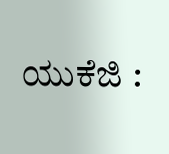ಯುಕೆಜಿ :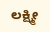ಲಕ್ಷ್ಮೀ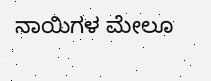ನಾಯಿಗಳ ಮೇಲೂ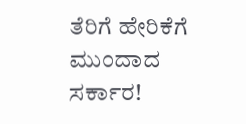ತೆರಿಗೆ ಹೇರಿಕೆಗೆ ಮುಂದಾದ ಸರ್ಕಾರ!